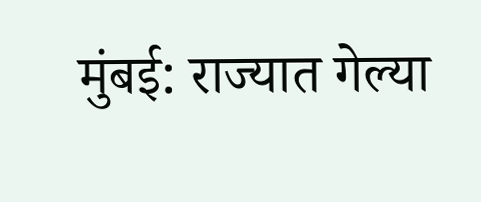मुंबई: राज्यात गेल्या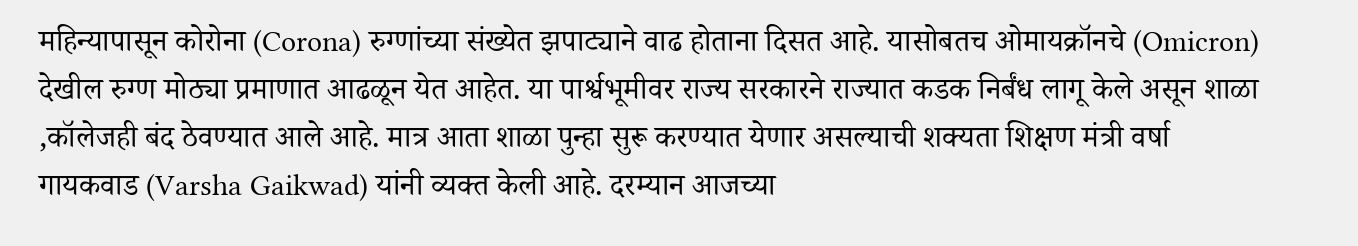महिन्यापासून कोरोना (Corona) रुग्णांच्या संख्येत झपाट्याने वाढ होताना दिसत आहे. यासोबतच ओमायक्रॉनचे (Omicron) देखील रुग्ण मोठ्या प्रमाणात आढळून येत आहेत. या पार्श्वभूमीवर राज्य सरकारने राज्यात कडक निर्बंध लागू केले असून शाळा ,कॉलेजही बंद ठेवण्यात आले आहे. मात्र आता शाळा पुन्हा सुरू करण्यात येणार असल्याची शक्यता शिक्षण मंत्री वर्षा गायकवाड (Varsha Gaikwad) यांनी व्यक्त केली आहे. दरम्यान आजच्या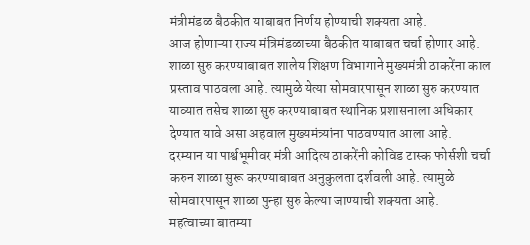मंत्रीमंडळ बैठकीत याबाबत निर्णय होण्याची शक्यता आहे.
आज होणाऱ्या राज्य मंत्रिमंडळाच्या बैठकीत याबाबत चर्चा होणार आहे. शाळा सुरु करण्याबाबत शालेय शिक्षण विभागाने मुख्यमंत्री ठाकरेंना काल प्रस्ताव पाठवला आहे. त्यामुळे येत्या सोमवारपासून शाळा सुरु करण्यात याव्यात तसेच शाळा सुरु करण्याबाबत स्थानिक प्रशासनाला अधिकार देण्यात यावे असा अहवाल मुख्यमंत्र्यांना पाठवण्यात आला आहे.
दरम्यान या पार्श्वभूमीवर मंत्री आदित्य ठाकरेंनी कोविड टास्क फोर्सशी चर्चा करुन शाळा सुरू करण्याबाबत अनुकुलता दर्शवली आहे. त्यामुळे सोमवारपासून शाळा पुन्हा सुरु केल्या जाण्याची शक्यता आहे.
महत्वाच्या बातम्या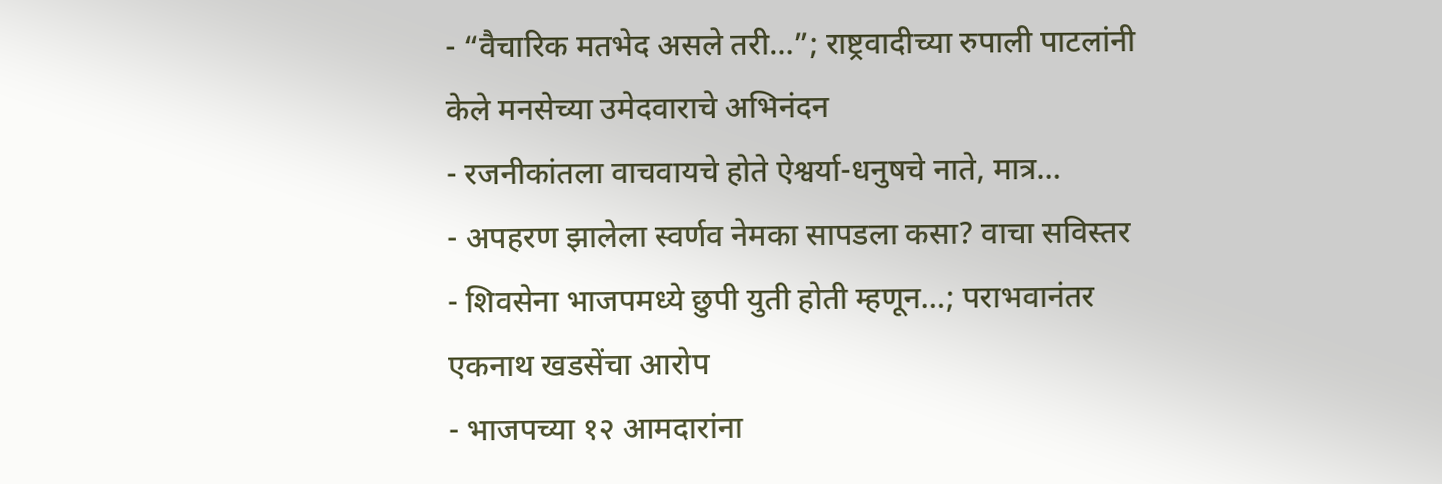- “वैचारिक मतभेद असले तरी…”; राष्ट्रवादीच्या रुपाली पाटलांनी केले मनसेच्या उमेदवाराचे अभिनंदन
- रजनीकांतला वाचवायचे होते ऐश्वर्या-धनुषचे नाते, मात्र…
- अपहरण झालेला स्वर्णव नेमका सापडला कसा? वाचा सविस्तर
- शिवसेना भाजपमध्ये छुपी युती होती म्हणून…; पराभवानंतर एकनाथ खडसेंचा आरोप
- भाजपच्या १२ आमदारांना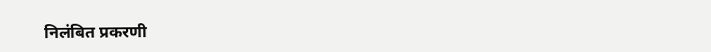निलंबित प्रकरणी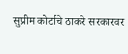सुप्रीम कोर्टाचे ठाकरे सरकारवर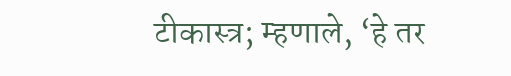टीकास्त्र; म्हणाले, ‘हे तर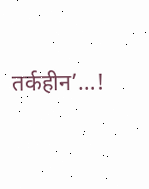तर्कहीन’…!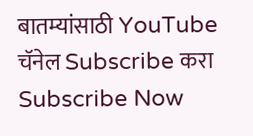बातम्यांसाठी YouTube चॅनेल Subscribe करा
Subscribe Now